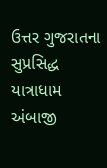ઉત્તર ગુજરાતના સુપ્રસિદ્ધ યાત્રાધામ અંબાજી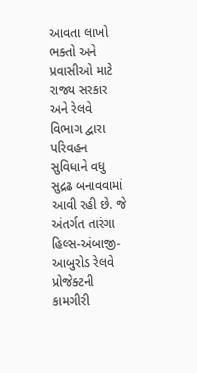આવતા લાખો ભક્તો અને પ્રવાસીઓ માટે રાજ્ય સરકાર અને રેલવે વિભાગ દ્વારા પરિવહન સુવિધાને વધુ સુદ્રઢ બનાવવામાં આવી રહી છે. જે અંતર્ગત તારંગા હિલ્સ-અંબાજી-આબુરોડ રેલવે પ્રોજેક્ટની કામગીરી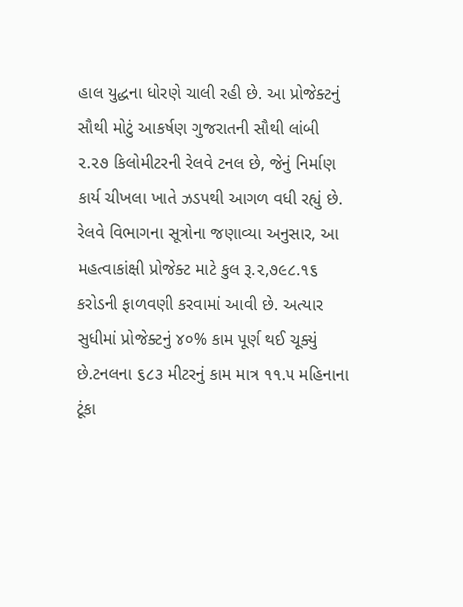હાલ યુદ્ધના ધોરણે ચાલી રહી છે. આ પ્રોજેક્ટનું સૌથી મોટું આકર્ષણ ગુજરાતની સૌથી લાંબી ૨.૨૭ કિલોમીટરની રેલવે ટનલ છે, જેનું નિર્માણ કાર્ય ચીખલા ખાતે ઝડપથી આગળ વધી રહ્યું છે.
રેલવે વિભાગના સૂત્રોના જણાવ્યા અનુસાર, આ મહત્વાકાંક્ષી પ્રોજેક્ટ માટે કુલ રૂ.૨,૭૯૮.૧૬ કરોડની ફાળવણી કરવામાં આવી છે. અત્યાર સુધીમાં પ્રોજેક્ટનું ૪૦% કામ પૂર્ણ થઈ ચૂક્યું છે.ટનલના ૬૮૩ મીટરનું કામ માત્ર ૧૧.૫ મહિનાના ટૂંકા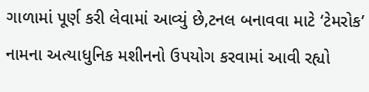ગાળામાં પૂર્ણ કરી લેવામાં આવ્યું છે,ટનલ બનાવવા માટે ‘ટેમરોક’ નામના અત્યાધુનિક મશીનનો ઉપયોગ કરવામાં આવી રહ્યો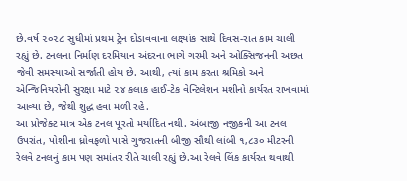છે.વર્ષ ૨૦૨૮ સુધીમાં પ્રથમ ટ્રેન દોડાવવાના લક્ષ્યાંક સાથે દિવસ-રાત કામ ચાલી રહ્યું છે. ટનલના નિર્માણ દરમિયાન અંદરના ભાગે ગરમી અને ઓક્સિજનની અછત જેવી સમસ્યાઓ સર્જાતી હોય છે. આથી, ત્યાં કામ કરતા શ્રમિકો અને એન્જિનિયરોની સુરક્ષા માટે ૨૪ કલાક હાઈ-ટેક વેન્ટિલેશન મશીનો કાર્યરત રાખવામાં આવ્યા છે, જેથી શુદ્ધ હવા મળી રહે.
આ પ્રોજેક્ટ માત્ર એક ટનલ પૂરતો મર્યાદિત નથી. અંબાજી નજીકની આ ટનલ ઉપરાંત, પોશીના ધ્રોવફળો પાસે ગુજરાતની બીજી સૌથી લાંબી ૧,૮૩૦ મીટરની રેલવે ટનલનું કામ પણ સમાંતર રીતે ચાલી રહ્યું છે.આ રેલવે લિંક કાર્યરત થવાથી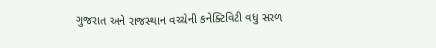ગુજરાત અને રાજસ્થાન વચ્ચેની કનેક્ટિવિટી વધુ સરળ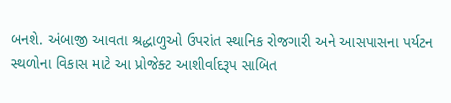બનશે. અંબાજી આવતા શ્રદ્ધાળુઓ ઉપરાંત સ્થાનિક રોજગારી અને આસપાસના પર્યટન સ્થળોના વિકાસ માટે આ પ્રોજેક્ટ આશીર્વાદરૂપ સાબિત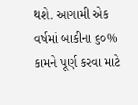થશે. આગામી એક વર્ષમાં બાકીના ૬૦% કામને પૂર્ણ કરવા માટે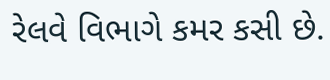રેલવે વિભાગે કમર કસી છે.